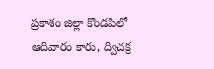ప్రకాశం జిల్లా కొండపిలో ఆదివారం కారు, ద్విచక్ర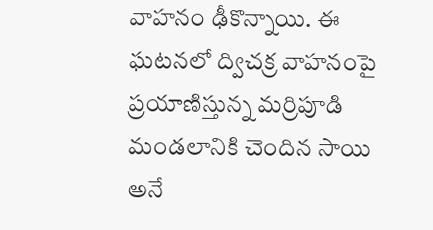వాహనం ఢీకొన్నాయి. ఈ ఘటనలో ద్విచక్ర వాహనంపై ప్రయాణిస్తున్న మర్రిపూడి మండలానికి చెందిన సాయి అనే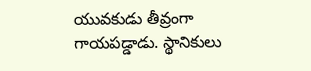యువకుడు తీవ్రంగా గాయపడ్డాడు. స్థానికులు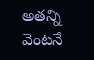అతన్ని వెంటనే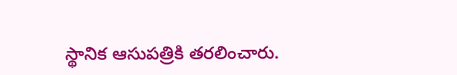స్థానిక ఆసుపత్రికి తరలించారు.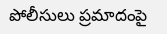పోలీసులు ప్రమాదంపై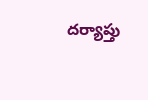దర్యాప్తు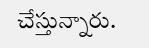చేస్తున్నారు.